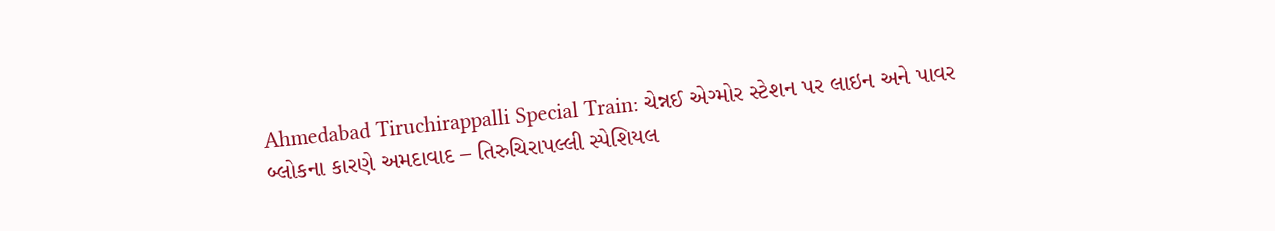Ahmedabad Tiruchirappalli Special Train: ચેન્નઈ એગ્મોર સ્ટેશન પર લાઇન અને પાવર બ્લોકના કારણે અમદાવાદ – તિરુચિરાપલ્લી સ્પેશિયલ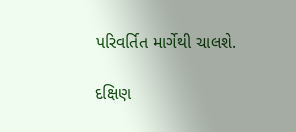પરિવર્તિત માર્ગેથી ચાલશે.

દક્ષિણ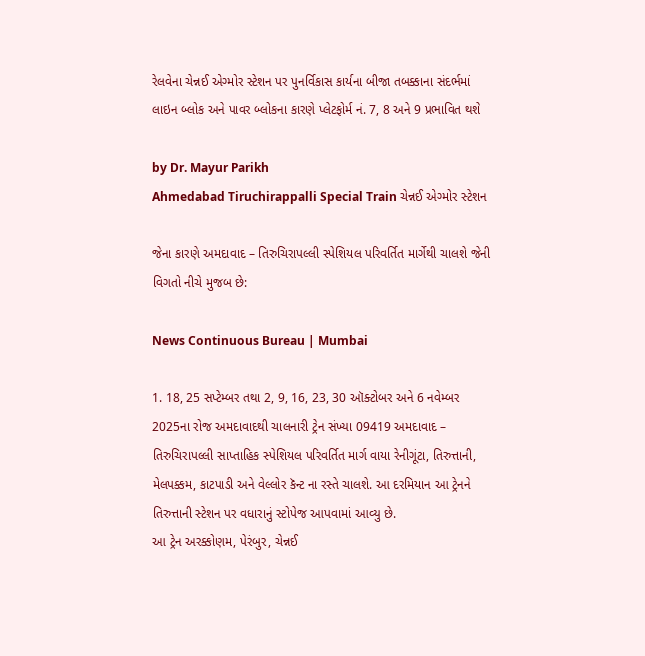રેલવેના ચેન્નઈ એગ્મોર સ્ટેશન પર પુનર્વિકાસ કાર્યના બીજા તબક્કાના સંદર્ભમાં લાઇન બ્લોક અને પાવર બ્લોકના કારણે પ્લેટફોર્મ નં. 7, 8 અને 9 પ્રભાવિત થશે

by Dr. Mayur Parikh
Ahmedabad Tiruchirappalli Special Train ચેન્નઈ એગ્મોર સ્ટેશન

જેના કારણે અમદાવાદ – તિરુચિરાપલ્લી સ્પેશિયલ પરિવર્તિત માર્ગેથી ચાલશે જેની વિગતો નીચે મુજબ છે:

News Continuous Bureau | Mumbai

1. 18, 25 સપ્ટેમ્બર તથા 2, 9, 16, 23, 30 ઑક્ટોબર અને 6 નવેમ્બર 2025ના રોજ અમદાવાદથી ચાલનારી ટ્રેન સંખ્યા 09419 અમદાવાદ – તિરુચિરાપલ્લી સાપ્તાહિક સ્પેશિયલ પરિવર્તિત માર્ગ વાયા રેનીગૂંટા, તિરુત્તાની, મેલપક્કમ, કાટપાડી અને વેલ્લોર કૅન્ટ ના રસ્તે ચાલશે. આ દરમિયાન આ ટ્રેનને તિરુત્તાની સ્ટેશન પર વધારાનું સ્ટોપેજ આપવામાં આવ્યુ છે.
આ ટ્રેન અરક્કોણમ, પેરંબુર, ચેન્નઈ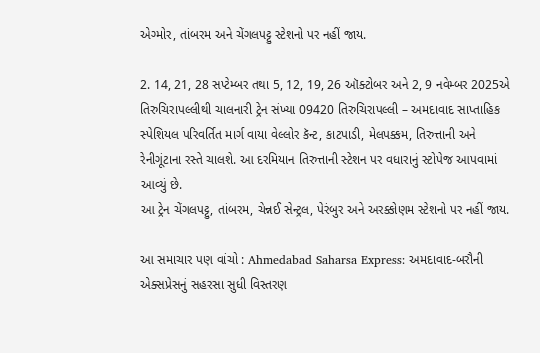એગ્મોર, તાંબરમ અને ચેંગલપટ્ટુ સ્ટેશનો પર નહીં જાય.

2. 14, 21, 28 સપ્ટેમ્બર તથા 5, 12, 19, 26 ઑક્ટોબર અને 2, 9 નવેમ્બર 2025એ તિરુચિરાપલ્લીથી ચાલનારી ટ્રેન સંખ્યા 09420 તિરુચિરાપલ્લી – અમદાવાદ સાપ્તાહિક સ્પેશિયલ પરિવર્તિત માર્ગ વાયા વેલ્લોર કૅન્ટ, કાટપાડી, મેલપક્કમ, તિરુત્તાની અને રેનીગૂંટાના રસ્તે ચાલશે. આ દરમિયાન તિરુત્તાની સ્ટેશન પર વધારાનું સ્ટોપેજ આપવામાં આવ્યું છે.
આ ટ્રેન ચેંગલપટ્ટુ, તાંબરમ, ચેન્નઈ સેન્ટ્રલ, પેરંબુર અને અરક્કોણમ સ્ટેશનો પર નહીં જાય.

આ સમાચાર પણ વાંચો : Ahmedabad Saharsa Express: અમદાવાદ-બરૌની એક્સપ્રેસનું સહરસા સુધી વિસ્તરણ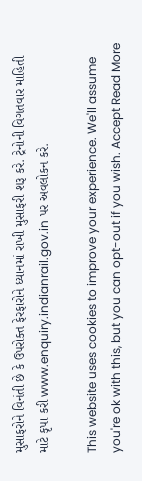મુસાફરોને વિનંતી છે કે ઉપરોક્ત ફેરફારોને ધ્યાનમાં રાખી મુસાફરી શરૂ કરે. ટ્રેનોની વિગતવાર માહિતી માટે કૃપા કરી www.enquiry.indianrail.gov.in પર અવલોકન કરે.

This website uses cookies to improve your experience. We'll assume you're ok with this, but you can opt-out if you wish. Accept Read More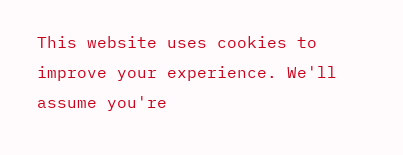This website uses cookies to improve your experience. We'll assume you're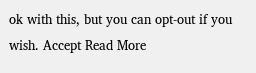ok with this, but you can opt-out if you wish. Accept Read More